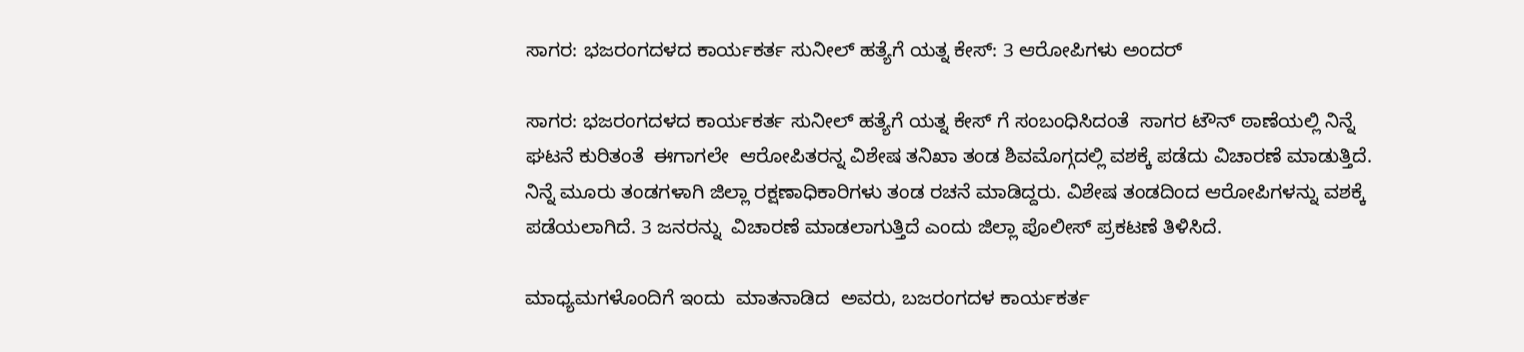ಸಾಗರ: ಭಜರಂಗದಳದ ಕಾರ್ಯಕರ್ತ ಸುನೀಲ್ ಹತ್ಯೆಗೆ ಯತ್ನ‌ ಕೇಸ್: 3 ಆರೋಪಿಗಳು ಅಂದರ್

ಸಾಗರ: ಭಜರಂಗದಳದ ಕಾರ್ಯಕರ್ತ ಸುನೀಲ್ ಹತ್ಯೆಗೆ ಯತ್ನ‌ ಕೇಸ್ ಗೆ ಸಂಬಂಧಿಸಿದಂತೆ  ಸಾಗರ ಟೌನ್ ಠಾಣೆಯಲ್ಲಿ ನಿನ್ನೆ ಘಟನೆ ಕುರಿತಂತೆ  ಈಗಾಗಲೇ  ಆರೋಪಿತರನ್ನ ವಿಶೇಷ ತನಿಖಾ ತಂಡ ಶಿವಮೊಗ್ಗದಲ್ಲಿ ವಶಕ್ಕೆ ಪಡೆದು ವಿಚಾರಣೆ ಮಾಡುತ್ತಿದೆ.
ನಿನ್ನೆ ಮೂರು ತಂಡಗಳಾಗಿ ಜಿಲ್ಲಾ ರಕ್ಷಣಾಧಿಕಾರಿಗಳು ತಂಡ ರಚನೆ ಮಾಡಿದ್ದರು. ವಿಶೇಷ ತಂಡದಿಂದ ಆರೋಪಿಗಳನ್ನು ವಶಕ್ಕೆ ಪಡೆಯಲಾಗಿದೆ‌. 3 ಜನರನ್ನು  ವಿಚಾರಣೆ ಮಾಡಲಾಗುತ್ತಿದೆ ಎಂದು ಜಿಲ್ಲಾ ಪೊಲೀಸ್ ಪ್ರಕಟಣೆ ತಿಳಿಸಿದೆ.

ಮಾಧ್ಯಮಗಳೊಂದಿಗೆ ಇಂದು  ಮಾತನಾಡಿದ  ಅವರು, ಬಜರಂಗದಳ ಕಾರ್ಯಕರ್ತ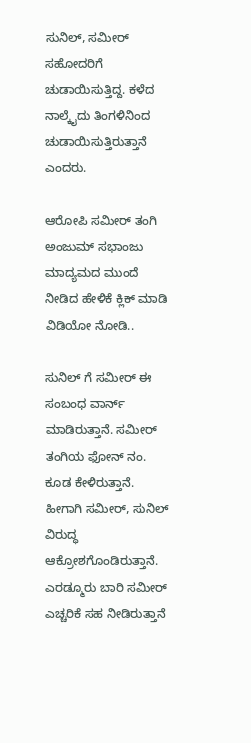ಸುನಿಲ್, ಸಮೀರ್ ಸಹೋದರಿಗೆ ಚುಡಾಯಿಸುತ್ತಿದ್ದ. ಕಳೆದ ನಾಲ್ಕೈದು ತಿಂಗಳಿನಿಂದ ಚುಡಾಯಿಸುತ್ತಿರುತ್ತಾನೆ ಎಂದರು.

ಆರೋಪಿ ಸಮೀರ್ ತಂಗಿ ಅಂಜುಮ್ ಸಭಾಂಜು ಮಾದ್ಯಮದ ಮುಂದೆ ನೀಡಿದ ಹೇಳಿಕೆ ಕ್ಲಿಕ್ ಮಾಡಿ ವಿಡಿಯೋ ನೋಡಿ..

ಸುನಿಲ್ ಗೆ ಸಮೀರ್ ಈ ಸಂಬಂಧ ವಾರ್ನ್ ಮಾಡಿರುತ್ತಾನೆ. ಸಮೀರ್ ತಂಗಿಯ ಫೋನ್ ನಂ. ಕೂಡ ಕೇಳಿರುತ್ತಾನೆ. ಹೀಗಾಗಿ ಸಮೀರ್, ಸುನಿಲ್ ವಿರುದ್ಧ ಆಕ್ರೋಶಗೊಂಡಿರುತ್ತಾನೆ. ಎರಡ್ಮೂರು ಬಾರಿ ಸಮೀರ್ ಎಚ್ಚರಿಕೆ ಸಹ ನೀಡಿರುತ್ತಾನೆ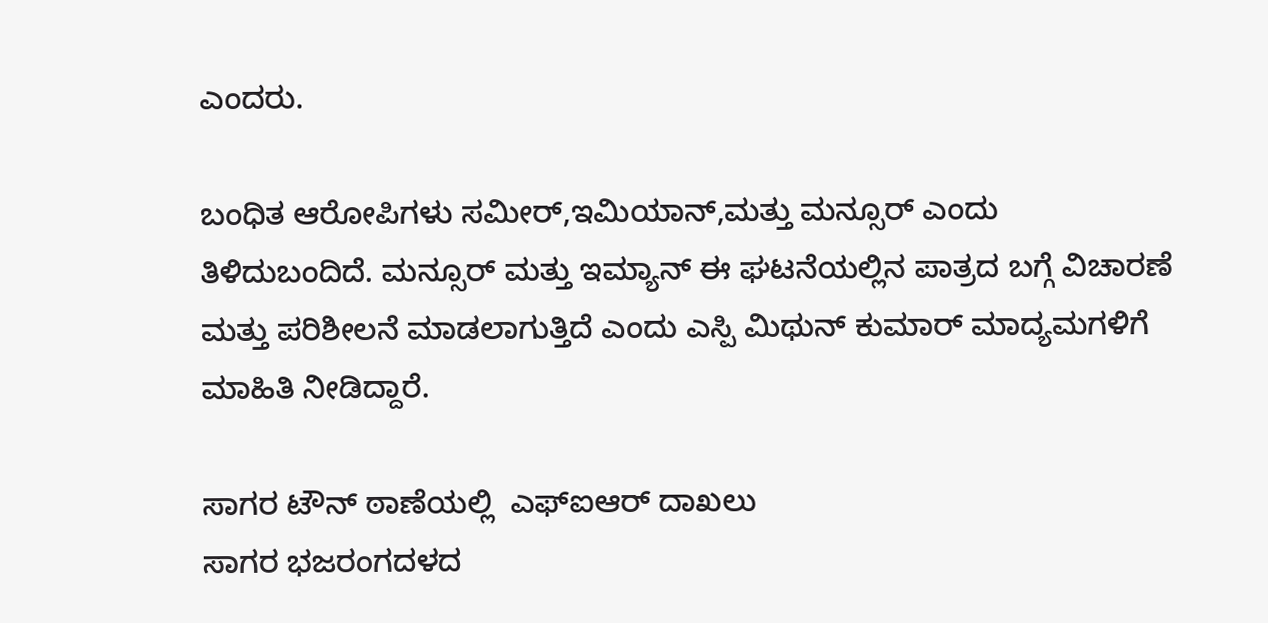ಎಂದರು.

ಬಂಧಿತ ಆರೋಪಿಗಳು ಸಮೀರ್,ಇಮಿಯಾನ್,ಮತ್ತು ಮನ್ಸೂರ್ ಎಂದು ತಿಳಿದುಬಂದಿದೆ. ಮನ್ಸೂರ್ ಮತ್ತು ಇಮ್ಯಾನ್ ಈ ಘಟನೆಯಲ್ಲಿನ ಪಾತ್ರದ ಬಗ್ಗೆ ವಿಚಾರಣೆ ಮತ್ತು ಪರಿಶೀಲನೆ ಮಾಡಲಾಗುತ್ತಿದೆ ಎಂದು ಎಸ್ಪಿ ಮಿಥುನ್ ಕುಮಾರ್ ಮಾದ್ಯಮಗಳಿಗೆ ಮಾಹಿತಿ ನೀಡಿದ್ದಾರೆ.

ಸಾಗರ ಟೌನ್ ಠಾಣೆಯಲ್ಲಿ  ಎಫ್ಐಆರ್ ದಾಖಲು
ಸಾಗರ ಭಜರಂಗದಳದ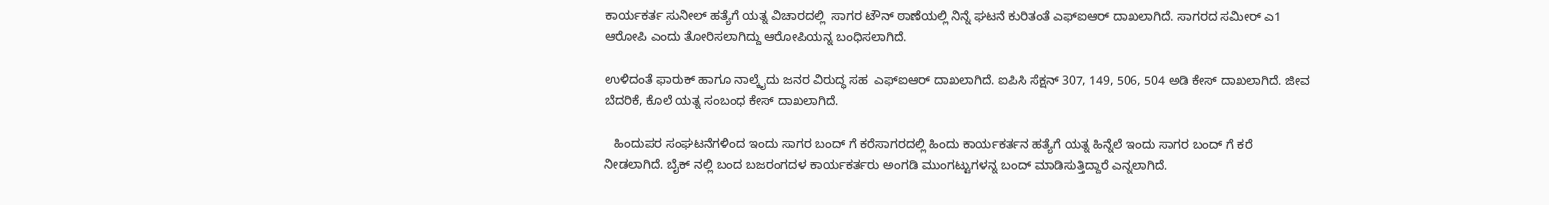ಕಾರ್ಯಕರ್ತ ಸುನೀಲ್ ಹತ್ಯೆಗೆ ಯತ್ನ‌ ವಿಚಾರದಲ್ಲಿ  ಸಾಗರ ಟೌನ್ ಠಾಣೆಯಲ್ಲಿ ನಿನ್ನೆ ಘಟನೆ ಕುರಿತಂತೆ ಎಫ್ಐಆರ್ ದಾಖಲಾಗಿದೆ. ಸಾಗರದ ಸಮೀರ್ ಎ1 ಆರೋಪಿ ಎಂದು ತೋರಿಸಲಾಗಿದ್ದು ಆರೋಪಿಯನ್ನ ಬಂಧಿಸಲಾಗಿದೆ.

ಉಳಿದಂತೆ ಫಾರುಕ್ ಹಾಗೂ ನಾಲ್ಕೈದು ಜನರ ವಿರುದ್ಧ ಸಹ  ಎಫ್ಐಆರ್ ದಾಖಲಾಗಿದೆ. ಐಪಿಸಿ ಸೆಕ್ಷನ್ 307, 149, 506, 504 ಅಡಿ ಕೇಸ್ ದಾಖಲಾಗಿದೆ. ಜೀವ ಬೆದರಿಕೆ, ಕೊಲೆ ಯತ್ನ ಸಂಬಂಧ ಕೇಸ್ ದಾಖಲಾಗಿದೆ.

   ಹಿಂದುಪರ ಸಂಘಟನೆಗಳಿಂದ ಇಂದು ಸಾಗರ ಬಂದ್ ಗೆ ಕರೆಸಾಗರದಲ್ಲಿ ಹಿಂದು ಕಾರ್ಯಕರ್ತನ ಹತ್ಯೆಗೆ ಯತ್ನ ಹಿನ್ನೆಲೆ ಇಂದು ಸಾಗರ ಬಂದ್ ಗೆ ಕರೆ ನೀಡಲಾಗಿದೆ. ಬೈಕ್ ನಲ್ಲಿ ಬಂದ ಬಜರಂಗದಳ ಕಾರ್ಯಕರ್ತರು ಅಂಗಡಿ ಮುಂಗಟ್ಟುಗಳನ್ನ ಬಂದ್ ಮಾಡಿಸುತ್ತಿದ್ದಾರೆ ಎನ್ನಲಾಗಿದೆ.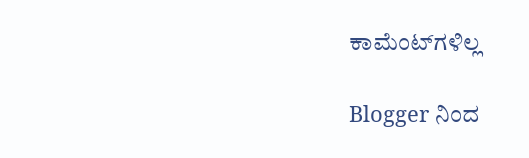ಕಾಮೆಂಟ್‌ಗಳಿಲ್ಲ

Blogger ನಿಂದ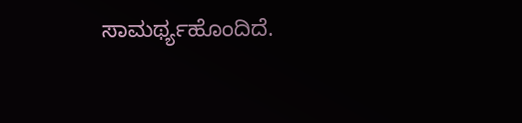ಸಾಮರ್ಥ್ಯಹೊಂದಿದೆ.